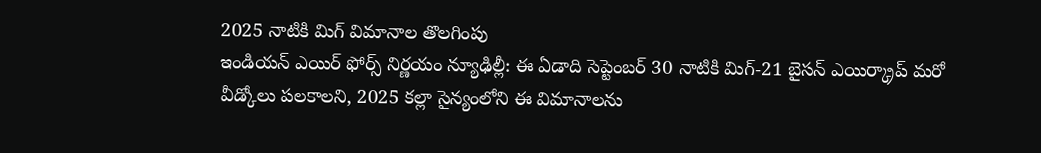2025 నాటికి మిగ్ విమానాల తొలగింపు
ఇండియన్ ఎయిర్ ఫోర్స్ నిర్ణయం న్యూఢిల్లీ: ఈ ఏడాది సెప్టెంబర్ 30 నాటికి మిగ్-21 బైసన్ ఎయిర్క్రాప్ మరో వీడ్కోలు పలకాలని, 2025 కల్లా సైన్యంలోని ఈ విమానాలను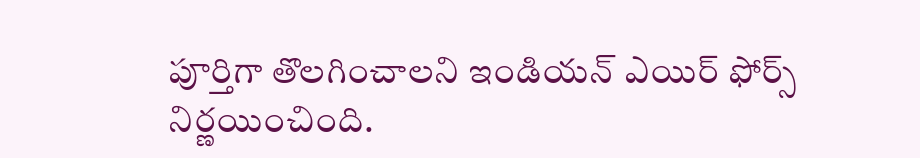పూర్తిగా తొలగించాలని ఇండియన్ ఎయిర్ ఫోర్స్ నిర్ణయించింది.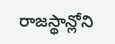రాజస్థాన్లోని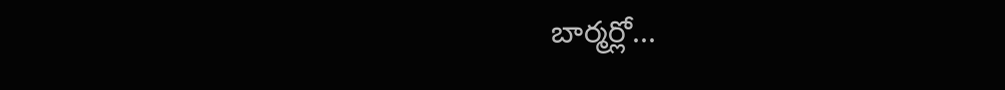బార్మర్లో...